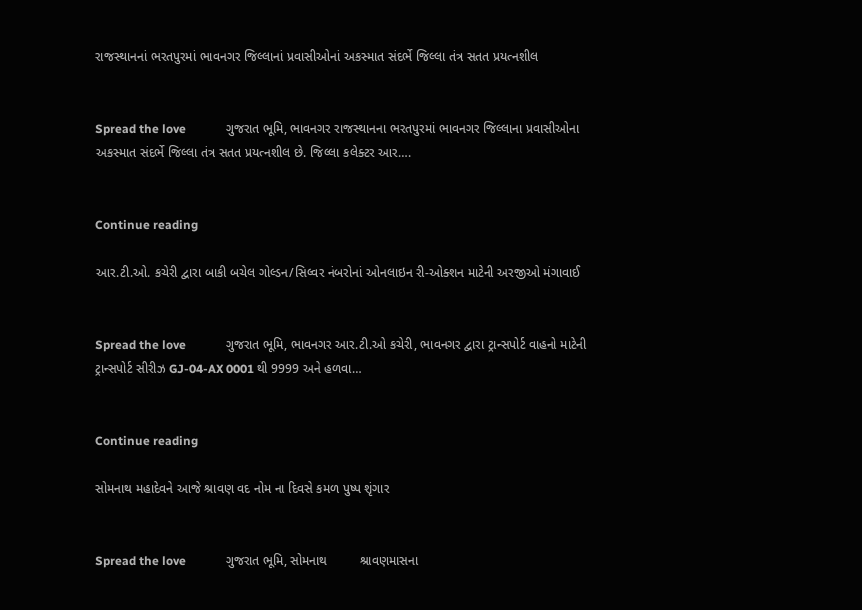રાજસ્થાનનાં ભરતપુરમાં ભાવનગર જિલ્લાનાં પ્રવાસીઓનાં અકસ્માત સંદર્ભે જિલ્લા તંત્ર સતત પ્રયત્નશીલ


Spread the love             ગુજરાત ભૂમિ, ભાવનગર રાજસ્થાનના ભરતપુરમાં ભાવનગર જિલ્લાના પ્રવાસીઓના અકસ્માત સંદર્ભે જિલ્લા તંત્ર સતત પ્રયત્નશીલ છે. જિલ્લા કલેક્ટર આર….


Continue reading

આર.ટી.ઓ. કચેરી દ્વારા બાકી બચેલ ગોલ્ડન/સિલ્વર નંબરોનાં ઓનલાઇન રી-ઓક્શન માટેની અરજીઓ મંગાવાઈ


Spread the love             ગુજરાત ભૂમિ, ભાવનગર આર.ટી.ઓ કચેરી, ભાવનગર દ્વારા ટ્રાન્સપોર્ટ વાહનો માટેની ટ્રાન્સપોર્ટ સીરીઝ GJ-04-AX 0001 થી 9999 અને હળવા…


Continue reading

સોમનાથ મહાદેવને આજે શ્રાવણ વદ નોમ ના દિવસે કમળ પુષ્પ શૃંગાર


Spread the love             ગુજરાત ભૂમિ, સોમનાથ         શ્રાવણમાસના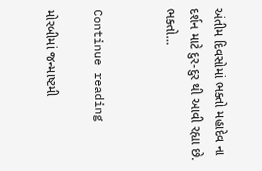અંતીમ દિવસોમાં ભક્તો મહાદેવ ના દર્શન માટે દુર-દુર થી આવી રહ્યા છે. ભક્તો…


Continue reading

મોરબીમાં જન્માષ્ટમી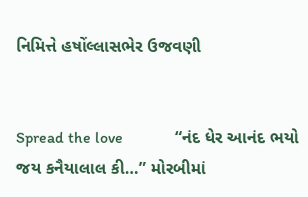નિમિત્તે હષોંલ્લાસભેર ઉજવણી


Spread the love             “નંદ ધેર આનંદ ભયો જય કનૈયાલાલ કી…” મોરબીમાં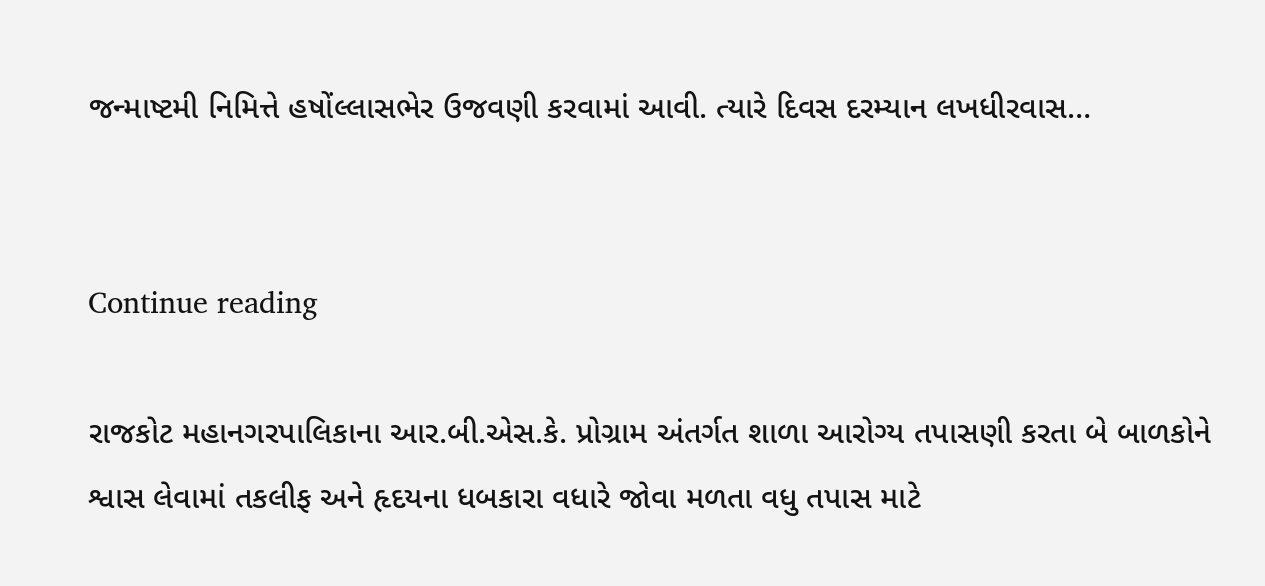જન્માષ્ટમી નિમિત્તે હષોંલ્લાસભેર ઉજવણી કરવામાં આવી. ત્યારે દિવસ દરમ્યાન લખધીરવાસ…


Continue reading

રાજકોટ મહાનગરપાલિકાના આર.બી.એસ.કે. પ્રોગ્રામ અંતર્ગત શાળા આરોગ્ય તપાસણી કરતા બે બાળકોને શ્વાસ લેવામાં તકલીફ અને હૃદયના ધબકારા વધારે જોવા મળતા વધુ તપાસ માટે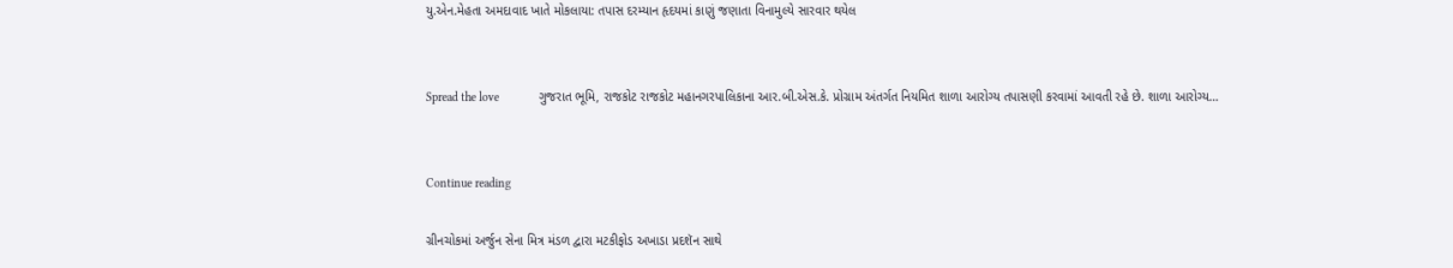યુ.એન.મેહતા અમદાવાદ ખાતે મોકલાયા: તપાસ દરમ્યાન હૃદયમાં કાણું જણાતા વિનામુલ્યે સારવાર થયેલ


Spread the love             ગુજરાત ભૂમિ, રાજકોટ રાજકોટ મહાનગરપાલિકાના આર.બી.એસ.કે. પ્રોગ્રામ અંતર્ગત નિયમિત શાળા આરોગ્ય તપાસણી કરવામાં આવતી રહે છે. શાળા આરોગ્ય…


Continue reading

ગ્રીનચોકમાં અર્જુન સેના મિત્ર મંડળ દ્વારા મટકીફોડ અખાડા પ્રદશૅન સાથે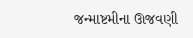જન્માષ્ટમીના ઊજવણી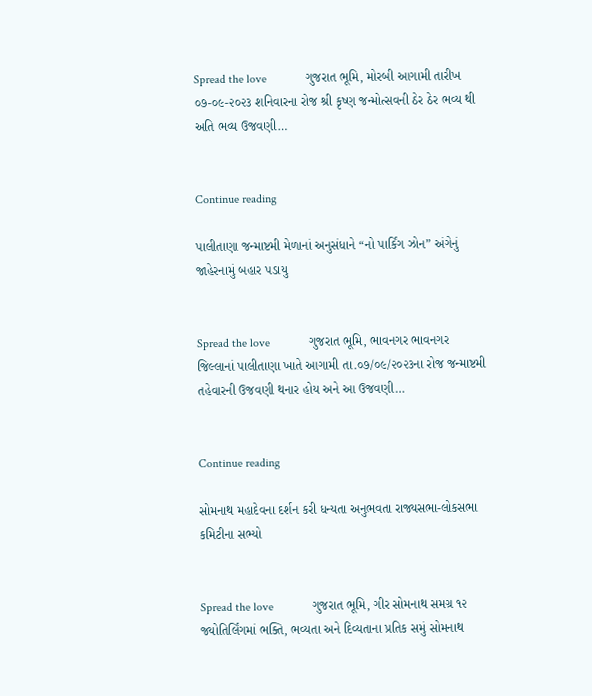Spread the love             ગુજરાત ભૂમિ, મોરબી આગામી તારીખ ૦૭-૦૯-૨૦૨૩ શનિવારના રોજ શ્રી કૃષ્ણ જન્મોત્સવની ઠેર ઠેર ભવ્ય થી અતિ ભવ્ય ઉજવણી…


Continue reading

પાલીતાણા જન્માષ્ટમી મેળાનાં અનુસંધાને “નો પાર્કિંગ ઝોન” અંગેનું જાહેરનામું બહાર પડાયુ


Spread the love             ગુજરાત ભૂમિ, ભાવનગર ભાવનગર જિલ્લાનાં પાલીતાણા ખાતે આગામી તા.૦૭/૦૯/૨૦૨૩ના રોજ જન્માષ્ટમી તહેવારની ઉજવણી થનાર હોય અને આ ઉજવણી…


Continue reading

સોમનાથ મહાદેવના દર્શન કરી ધન્યતા અનુભવતા રાજ્યસભા-લોકસભા કમિટીના સભ્યો


Spread the love             ગુજરાત ભૂમિ, ગીર સોમનાથ સમગ્ર ૧૨ જ્યોતિર્લિંગમાં ભક્તિ, ભવ્યતા અને દિવ્યતાના પ્રતિક સમું સોમનાથ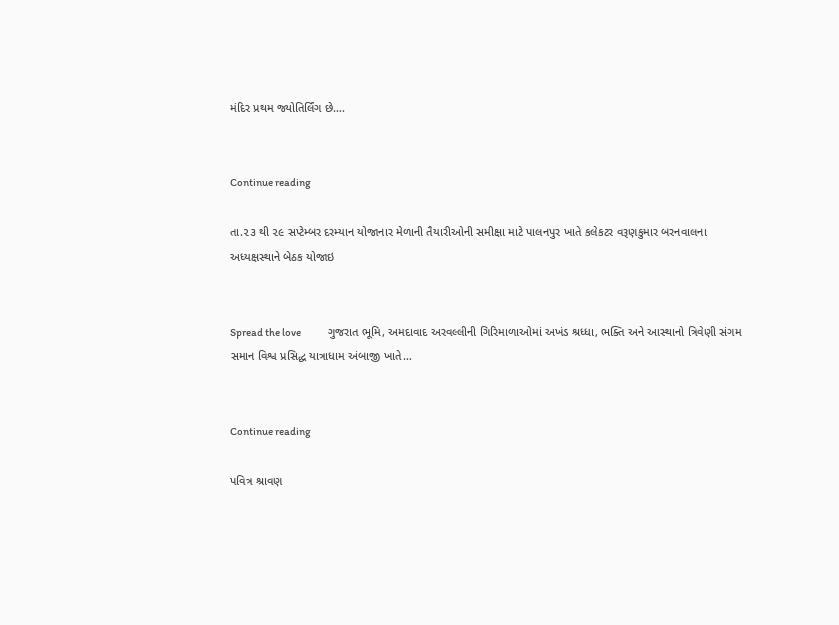મંદિર પ્રથમ જ્યોતિર્લિંગ છે….


Continue reading

તા.૨૩ થી ૨૯ સપ્ટેમ્બર દરમ્યાન યોજાનાર મેળાની તૈયારીઓની સમીક્ષા માટે પાલનપુર ખાતે કલેકટર વરૂણકુમાર બરનવાલના અધ્યક્ષસ્થાને બેઠક યોજાઇ


Spread the love             ગુજરાત ભૂમિ, અમદાવાદ અરવલ્લીની ગિરિમાળાઓમાં અખંડ શ્રધ્ધા, ભક્તિ અને આસ્થાનો ત્રિવેણી સંગમ સમાન વિશ્વ પ્રસિદ્ધ યાત્રાધામ અંબાજી ખાતે…


Continue reading

પવિત્ર શ્રાવણ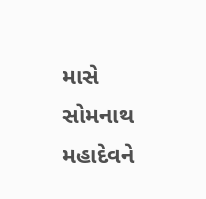માસે સોમનાથ મહાદેવને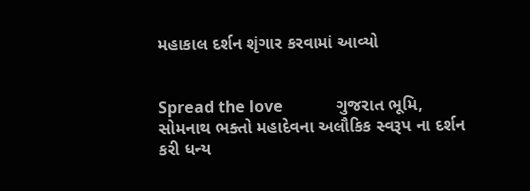મહાકાલ દર્શન શૃંગાર કરવામાં આવ્યો


Spread the love             ગુજરાત ભૂમિ, સોમનાથ ભક્તો મહાદેવના અલૌકિક સ્વરૂપ ના દર્શન કરી ધન્ય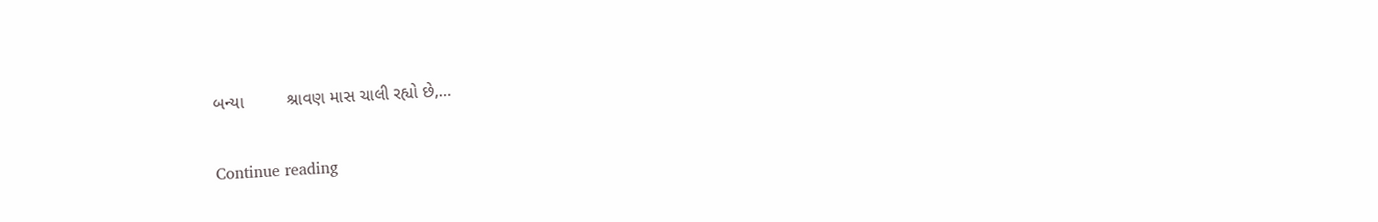બન્યા         શ્રાવણ માસ ચાલી રહ્યો છે,…


Continue reading